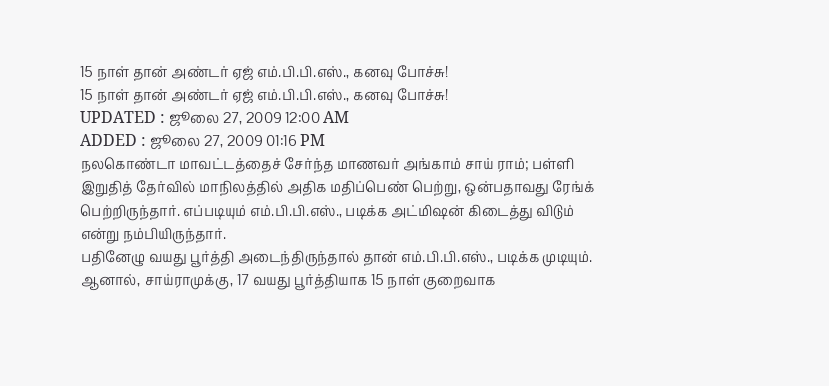15 நாள் தான் அண்டர் ஏஜ் எம்.பி.பி.எஸ்., கனவு போச்சு!
15 நாள் தான் அண்டர் ஏஜ் எம்.பி.பி.எஸ்., கனவு போச்சு!
UPDATED : ஜூலை 27, 2009 12:00 AM
ADDED : ஜூலை 27, 2009 01:16 PM
நலகொண்டா மாவட்டத்தைச் சேர்ந்த மாணவர் அங்காம் சாய் ராம்; பள்ளி இறுதித் தேர்வில் மாநிலத்தில் அதிக மதிப்பெண் பெற்று, ஒன்பதாவது ரேங்க் பெற்றிருந்தார். எப்படியும் எம்.பி.பி.எஸ்., படிக்க அட்மிஷன் கிடைத்து விடும் என்று நம்பியிருந்தார்.
பதினேழு வயது பூர்த்தி அடைந்திருந்தால் தான் எம்.பி.பி.எஸ்., படிக்க முடியும். ஆனால், சாய்ராமுக்கு, 17 வயது பூர்த்தியாக 15 நாள் குறைவாக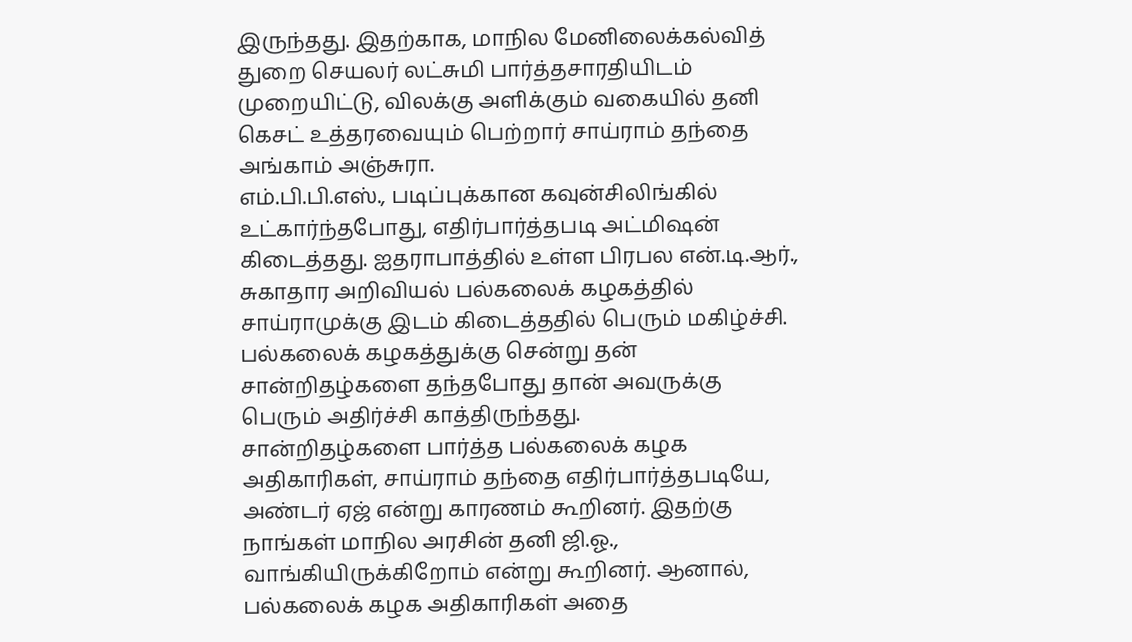இருந்தது. இதற்காக, மாநில மேனிலைக்கல்வித் துறை செயலர் லட்சுமி பார்த்தசாரதியிடம் முறையிட்டு, விலக்கு அளிக்கும் வகையில் தனி கெசட் உத்தரவையும் பெற்றார் சாய்ராம் தந்தை அங்காம் அஞ்சுரா.
எம்.பி.பி.எஸ்., படிப்புக்கான கவுன்சிலிங்கில் உட்கார்ந்தபோது, எதிர்பார்த்தபடி அட்மிஷன் கிடைத்தது. ஐதராபாத்தில் உள்ள பிரபல என்.டி.ஆர்., சுகாதார அறிவியல் பல்கலைக் கழகத்தில் சாய்ராமுக்கு இடம் கிடைத்ததில் பெரும் மகிழ்ச்சி. பல்கலைக் கழகத்துக்கு சென்று தன் சான்றிதழ்களை தந்தபோது தான் அவருக்கு பெரும் அதிர்ச்சி காத்திருந்தது.
சான்றிதழ்களை பார்த்த பல்கலைக் கழக அதிகாரிகள், சாய்ராம் தந்தை எதிர்பார்த்தபடியே, அண்டர் ஏஜ் என்று காரணம் கூறினர். இதற்கு நாங்கள் மாநில அரசின் தனி ஜி.ஓ., வாங்கியிருக்கிறோம் என்று கூறினர். ஆனால், பல்கலைக் கழக அதிகாரிகள் அதை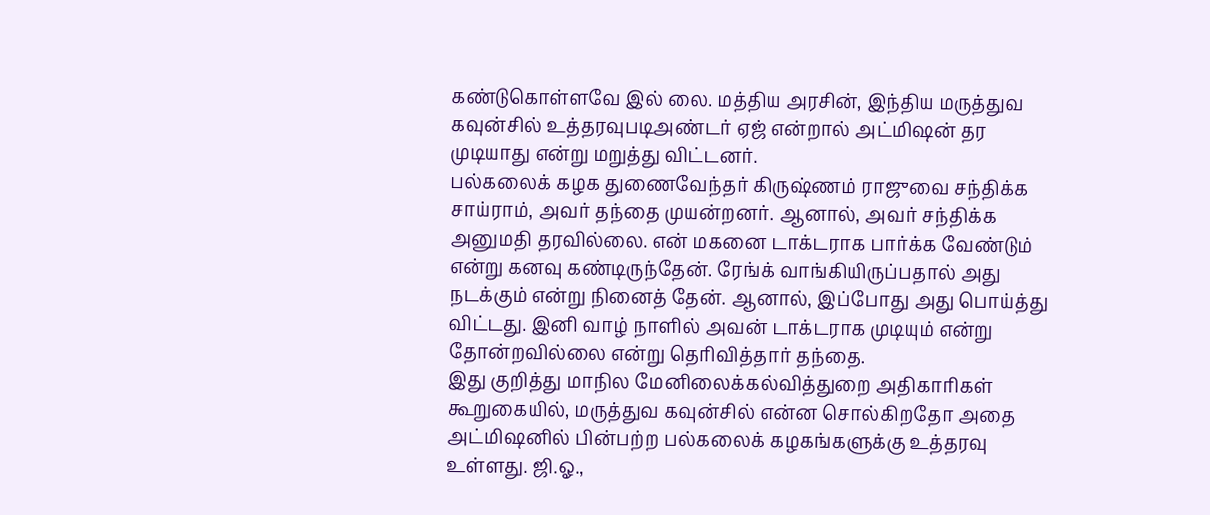கண்டுகொள்ளவே இல் லை. மத்திய அரசின், இந்திய மருத்துவ கவுன்சில் உத்தரவுபடிஅண்டர் ஏஜ் என்றால் அட்மிஷன் தர முடியாது என்று மறுத்து விட்டனர்.
பல்கலைக் கழக துணைவேந்தர் கிருஷ்ணம் ராஜுவை சந்திக்க சாய்ராம், அவர் தந்தை முயன்றனர். ஆனால், அவர் சந்திக்க அனுமதி தரவில்லை. என் மகனை டாக்டராக பார்க்க வேண்டும் என்று கனவு கண்டிருந்தேன். ரேங்க் வாங்கியிருப்பதால் அது நடக்கும் என்று நினைத் தேன். ஆனால், இப்போது அது பொய்த்து விட்டது. இனி வாழ் நாளில் அவன் டாக்டராக முடியும் என்று தோன்றவில்லை என்று தெரிவித்தார் தந்தை.
இது குறித்து மாநில மேனிலைக்கல்வித்துறை அதிகாரிகள் கூறுகையில், மருத்துவ கவுன்சில் என்ன சொல்கிறதோ அதை அட்மிஷனில் பின்பற்ற பல்கலைக் கழகங்களுக்கு உத்தரவு உள்ளது. ஜி.ஓ.,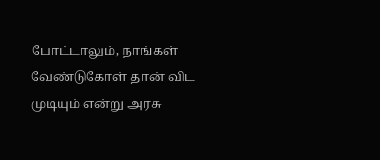போட்டாலும், நாங்கள் வேண்டுகோள் தான் விட முடியும் என்று அரசு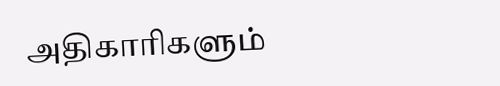அதிகாரிகளும்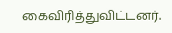கைவிரித்துவிட்டனர்.